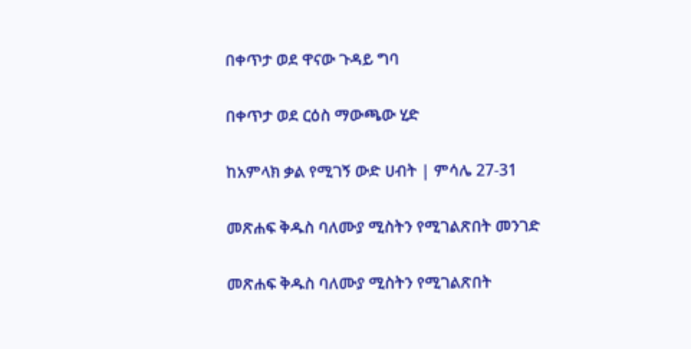በቀጥታ ወደ ዋናው ጉዳይ ግባ

በቀጥታ ወደ ርዕስ ማውጫው ሂድ

ከአምላክ ቃል የሚገኝ ውድ ሀብት | ምሳሌ 27-31

መጽሐፍ ቅዱስ ባለሙያ ሚስትን የሚገልጽበት መንገድ

መጽሐፍ ቅዱስ ባለሙያ ሚስትን የሚገልጽበት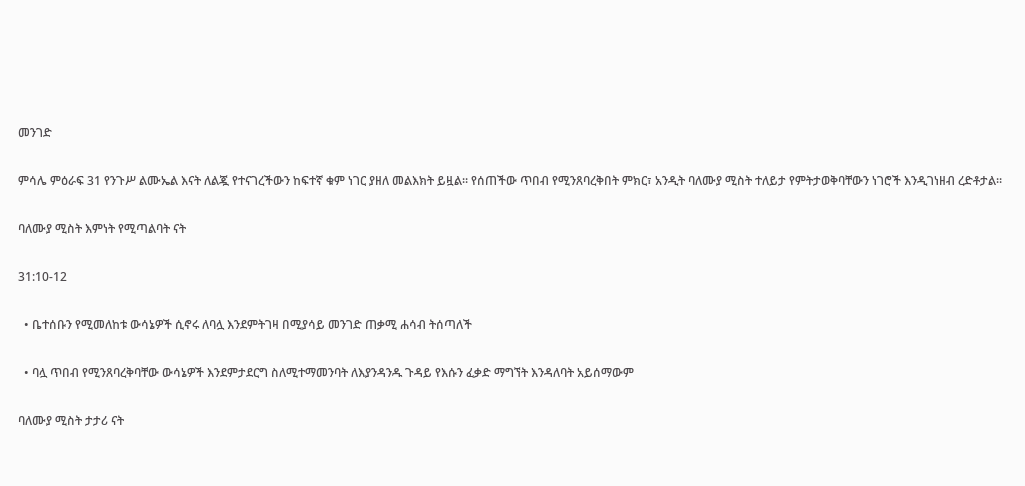መንገድ

ምሳሌ ምዕራፍ 31 የንጉሥ ልሙኤል እናት ለልጇ የተናገረችውን ከፍተኛ ቁም ነገር ያዘለ መልእክት ይዟል። የሰጠችው ጥበብ የሚንጸባረቅበት ምክር፣ አንዲት ባለሙያ ሚስት ተለይታ የምትታወቅባቸውን ነገሮች እንዲገነዘብ ረድቶታል።

ባለሙያ ሚስት እምነት የሚጣልባት ናት

31:10-12

  • ቤተሰቡን የሚመለከቱ ውሳኔዎች ሲኖሩ ለባሏ እንደምትገዛ በሚያሳይ መንገድ ጠቃሚ ሐሳብ ትሰጣለች

  • ባሏ ጥበብ የሚንጸባረቅባቸው ውሳኔዎች እንደምታደርግ ስለሚተማመንባት ለእያንዳንዱ ጉዳይ የእሱን ፈቃድ ማግኘት እንዳለባት አይሰማውም

ባለሙያ ሚስት ታታሪ ናት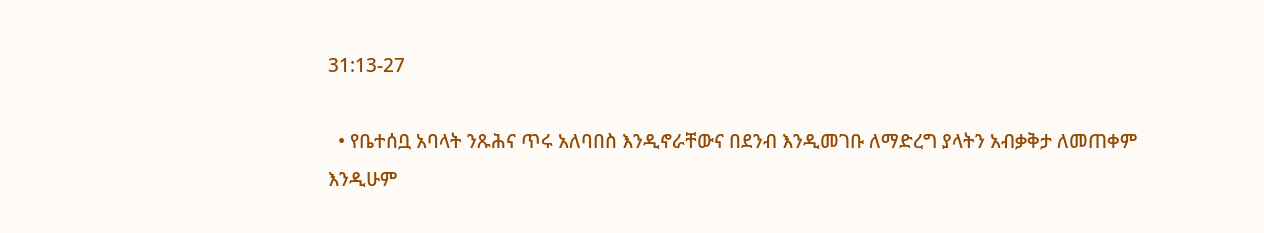31:13-27

  • የቤተሰቧ አባላት ንጹሕና ጥሩ አለባበስ እንዲኖራቸውና በደንብ እንዲመገቡ ለማድረግ ያላትን አብቃቅታ ለመጠቀም እንዲሁም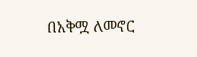በአቅሟ ለመኖር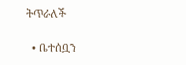ትጥራለች

  • ቤተሰቧን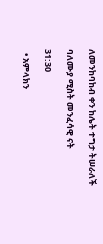ለመንከባከብ ቀን ከሌት ተግታ ትሠራለች

ባለሙያ ሚስት መንፈሳዊ ናት

31:30

  • አምላክን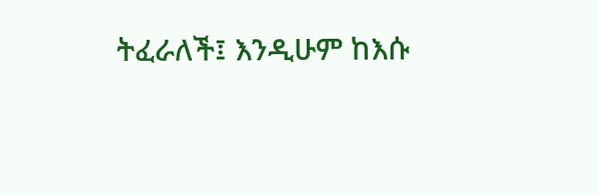ትፈራለች፤ እንዲሁም ከእሱ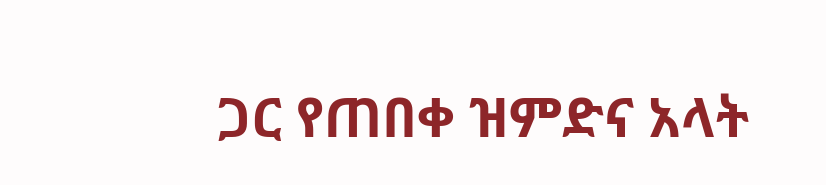ጋር የጠበቀ ዝምድና አላት